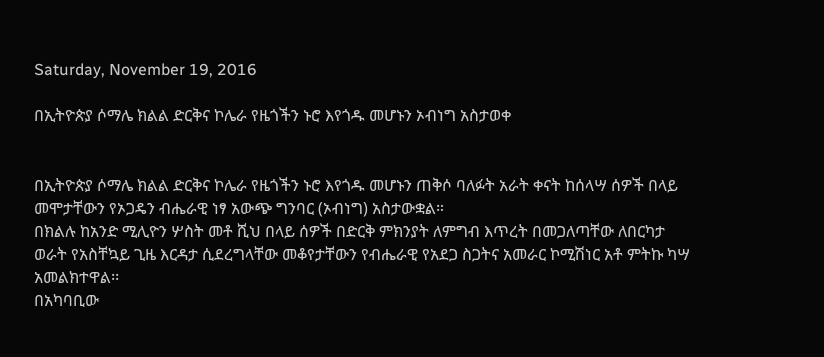Saturday, November 19, 2016

በኢትዮጵያ ሶማሌ ክልል ድርቅና ኮሌራ የዜጎችን ኑሮ እየጎዱ መሆኑን ኦብነግ አስታወቀ


በኢትዮጵያ ሶማሌ ክልል ድርቅና ኮሌራ የዜጎችን ኑሮ እየጎዱ መሆኑን ጠቅሶ ባለፉት አራት ቀናት ከሰላሣ ሰዎች በላይ መሞታቸውን የኦጋዴን ብሔራዊ ነፃ አውጭ ግንባር (ኦብነግ) አስታውቋል።
በክልሉ ከአንድ ሚሊዮን ሦስት መቶ ሺህ በላይ ሰዎች በድርቅ ምክንያት ለምግብ እጥረት በመጋለጣቸው ለበርካታ ወራት የአስቸኳይ ጊዜ እርዳታ ሲደረግላቸው መቆየታቸውን የብሔራዊ የአደጋ ስጋትና አመራር ኮሚሽነር አቶ ምትኩ ካሣ አመልክተዋል፡፡
በአካባቢው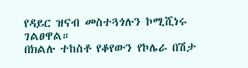የዳይር ዝናብ መስተጓጎሉን ኮሚሺነሩ ገልፀዋል።
በክልሉ ተከስቶ የቆየውን የኮሌራ በሽታ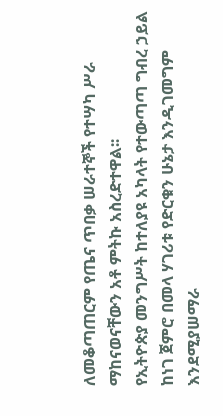ለመቆጣጠርም የጤና ጥበቃ ሠራተኞች የተሣካ ሥራ ማከናወናቸውን አቶ ምትኩ አስረድተዋል፡፡
የኢትዮጵያ መንግሥት ከተለያዩ አካላት የተውጣጣ ግብረ ኃይል ከነገ ጀምሮ በመላ ሃገሪቱ የድርቁን ሁኔታ እንዲገመግም እንደሚያሠማራ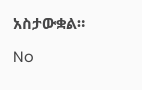አስታውቋል።

No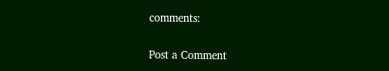comments:

Post a Comment